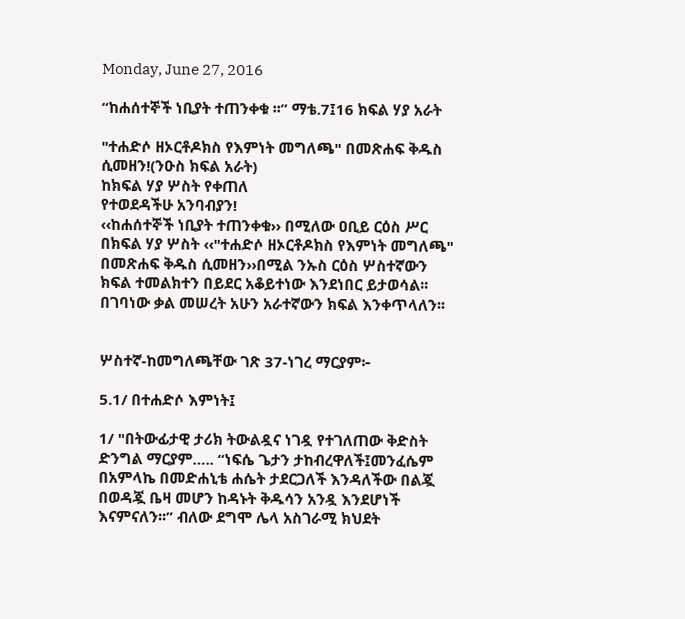Monday, June 27, 2016

“ከሐሰተኞች ነቢያት ተጠንቀቁ ፡፡” ማቴ.7፤16 ክፍል ሃያ አራት

"ተሐድሶ ዘኦርቶዶክስ የእምነት መግለጫ" በመጽሐፍ ቅዱስ ሲመዘን!(ንዑስ ክፍል አራት)
ከክፍል ሃያ ሦስት የቀጠለ
የተወደዳችሁ አንባብያን!
‹‹ከሐሰተኞች ነቢያት ተጠንቀቁ›› በሚለው ዐቢይ ርዕስ ሥር በክፍል ሃያ ሦስት ‹‹"ተሐድሶ ዘኦርቶዶክስ የእምነት መግለጫ"  በመጽሐፍ ቅዱስ ሲመዘን››በሚል ንኡስ ርዕስ ሦስተኛውን ክፍል ተመልክተን በይደር አቆይተነው እንደነበር ይታወሳል፡፡በገባነው ቃል መሠረት አሁን አራተኛውን ክፍል እንቀጥላለን፡፡


ሦስተኛ-ከመግለጫቸው ገጽ 37-ነገረ ማርያም፦

5.1/ በተሐድሶ እምነት፤

1/ "በትውፊታዊ ታሪክ ትውልዷና ነገዷ የተገለጠው ቅድስት ድንግል ማርያም….. “ነፍሴ ጌታን ታከብረዋለች፤መንፈሴም በአምላኬ በመድሐኒቴ ሐሴት ታደርጋለች እንዳለችው በልጇ በወዳጇ ቤዛ መሆን ከዳኑት ቅዱሳን አንዷ እንደሆነች እናምናለን፡፡” ብለው ደግሞ ሌላ አስገራሚ ክህደት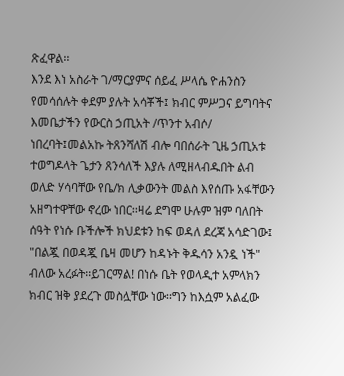ጽፈዋል፡፡
እንደ እነ አስራት ገ/ማርያምና ሰይፈ ሥላሴ ዮሐንስን የመሳሰሉት ቀደም ያሉት አሳቾች፤ ክብር ምሥጋና ይግባትና እመቤታችን የውርስ ኃጢአት /ጥንተ አብሶ/ ነበረባት፤መልአኩ ትጸንሻለሽ ብሎ ባበሰራት ጊዜ ኃጢአቱ ተወግዶላት ጌታን ጸንሳለች እያሉ ለሚዘላብዱበት ልብ ወለድ ሃሳባቸው የቤ/ክ ሊቃውንት መልስ እየሰጡ አፋቸውን አዘግተዋቸው ኖረው ነበር፡፡ዛሬ ደግሞ ሁሉም ዝም ባለበት ሰዓት የነሱ ቡችሎች ክህደቱን ከፍ ወዳለ ደረጃ አሳድገው፤ "በልጇ በወዳጇ ቤዛ መሆን ከዳኑት ቅዱሳን አንዷ ነች" ብለው አረፉት፡፡ይገርማል! በነሱ ቤት የወላዲተ አምላክን ክብር ዝቅ ያደረጉ መስሏቸው ነው፡፡ግን ከእሷም አልፈው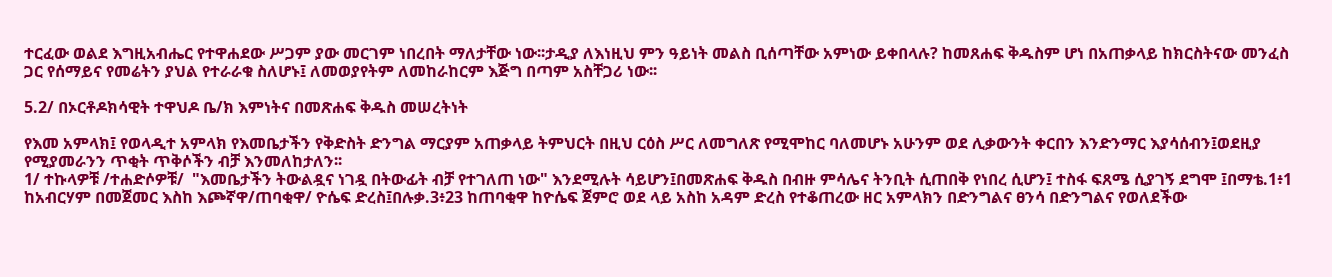ተርፈው ወልደ እግዚአብሔር የተዋሐደው ሥጋም ያው መርገም ነበረበት ማለታቸው ነው፡፡ታዲያ ለእነዚህ ምን ዓይነት መልስ ቢሰጣቸው አምነው ይቀበላሉ? ከመጸሐፍ ቅዱስም ሆነ በአጠቃላይ ከክርስትናው መንፈስ ጋር የሰማይና የመሬትን ያህል የተራራቁ ስለሆኑ፤ ለመወያየትም ለመከራከርም እጅግ በጣም አስቸጋሪ ነው፡፡

5.2/ በኦርቶዶክሳዊት ተዋህዶ ቤ/ክ እምነትና በመጽሐፍ ቅዱስ መሠረትነት

የእመ አምላክ፤ የወላዲተ አምላክ የእመቤታችን የቅድስት ድንግል ማርያም አጠቃላይ ትምህርት በዚህ ርዕስ ሥር ለመግለጽ የሚሞከር ባለመሆኑ አሁንም ወደ ሊቃውንት ቀርበን እንድንማር እያሳሰብን፤ወደዚያ የሚያመራንን ጥቂት ጥቅሶችን ብቻ እንመለከታለን፡፡
1/ ተኩላዎቹ /ተሐድሶዎቹ/  "እመቤታችን ትውልዷና ነገዷ በትውፊት ብቻ የተገለጠ ነው" እንደሚሉት ሳይሆን፤በመጽሐፍ ቅዱስ በብዙ ምሳሌና ትንቢት ሲጠበቅ የነበረ ሲሆን፤ ተስፋ ፍጸሜ ሲያገኝ ደግሞ ፤በማቴ.1፥1 ከአብርሃም በመጀመር እስከ እጮኛዋ/ጠባቂዋ/ ዮሴፍ ድረስ፤በሉቃ.3፥23 ከጠባቂዋ ከዮሴፍ ጀምሮ ወደ ላይ አስከ አዳም ድረስ የተቆጠረው ዘር አምላክን በድንግልና ፀንሳ በድንግልና የወለደችው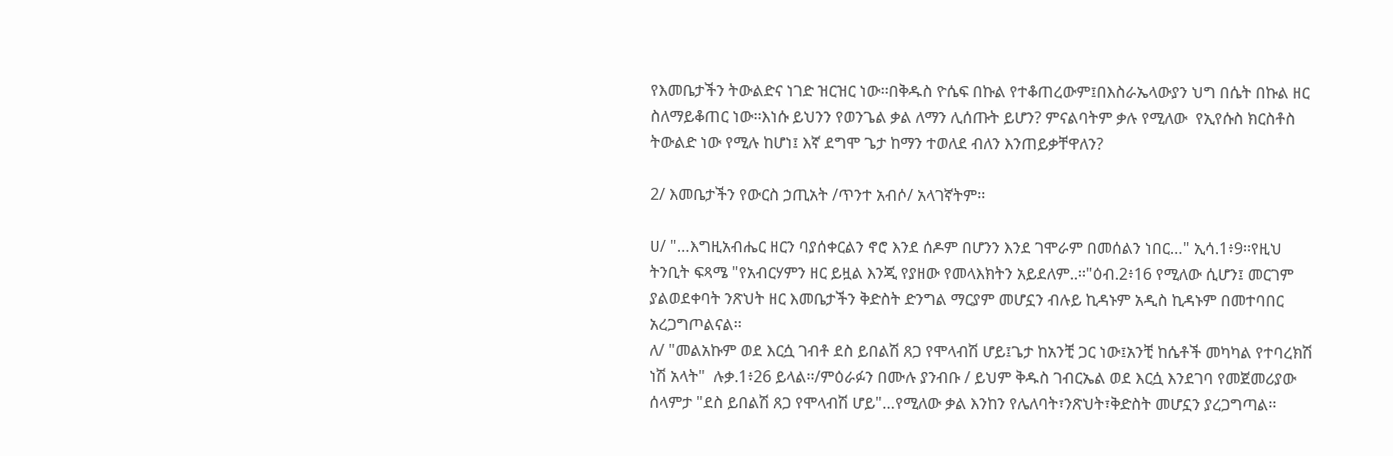የእመቤታችን ትውልድና ነገድ ዝርዝር ነው፡፡በቅዱስ ዮሴፍ በኩል የተቆጠረውም፤በእስራኤላውያን ህግ በሴት በኩል ዘር ስለማይቆጠር ነው፡፡እነሱ ይህንን የወንጌል ቃል ለማን ሊሰጡት ይሆን? ምናልባትም ቃሉ የሚለው  የኢየሱስ ክርስቶስ ትውልድ ነው የሚሉ ከሆነ፤ እኛ ደግሞ ጌታ ከማን ተወለደ ብለን እንጠይቃቸዋለን?

2/ እመቤታችን የውርስ ኃጢአት /ጥንተ አብሶ/ አላገኛትም፡፡

ሀ/ "…እግዚአብሔር ዘርን ባያሰቀርልን ኖሮ እንደ ሰዶም በሆንን እንደ ገሞራም በመሰልን ነበር…" ኢሳ.1፥9፡፡የዚህ ትንቢት ፍጻሜ "የአብርሃምን ዘር ይዟል እንጂ የያዘው የመላእክትን አይደለም..፡፡"ዕብ.2፥16 የሚለው ሲሆን፤ መርገም ያልወደቀባት ንጽህት ዘር እመቤታችን ቅድስት ድንግል ማርያም መሆኗን ብሉይ ኪዳኑም አዲስ ኪዳኑም በመተባበር አረጋግጦልናል፡፡
ለ/ "መልአኩም ወደ እርሷ ገብቶ ደስ ይበልሽ ጸጋ የሞላብሽ ሆይ፤ጌታ ከአንቺ ጋር ነው፤አንቺ ከሴቶች መካካል የተባረክሽ ነሽ አላት"  ሉቃ.1፥26 ይላል፡፡/ምዕራፉን በሙሉ ያንብቡ / ይህም ቅዱስ ገብርኤል ወደ እርሷ እንደገባ የመጀመሪያው ሰላምታ "ደስ ይበልሽ ጸጋ የሞላብሽ ሆይ"…የሚለው ቃል እንከን የሌለባት፣ንጽህት፣ቅድስት መሆኗን ያረጋግጣል፡፡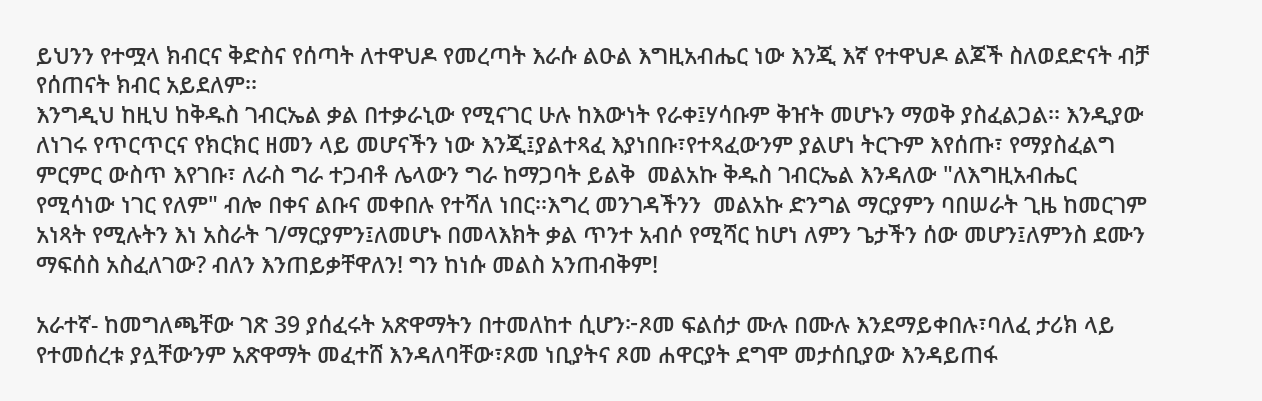ይህንን የተሟላ ክብርና ቅድስና የሰጣት ለተዋህዶ የመረጣት እራሱ ልዑል እግዚአብሔር ነው እንጂ እኛ የተዋህዶ ልጆች ስለወደድናት ብቻ የሰጠናት ክብር አይደለም፡፡
እንግዲህ ከዚህ ከቅዱስ ገብርኤል ቃል በተቃራኒው የሚናገር ሁሉ ከእውነት የራቀ፤ሃሳቡም ቅዠት መሆኑን ማወቅ ያስፈልጋል፡፡ እንዲያው ለነገሩ የጥርጥርና የክርክር ዘመን ላይ መሆናችን ነው እንጂ፤ያልተጻፈ እያነበቡ፣የተጻፈውንም ያልሆነ ትርጉም እየሰጡ፣ የማያስፈልግ ምርምር ውስጥ እየገቡ፣ ለራስ ግራ ተጋብቶ ሌላውን ግራ ከማጋባት ይልቅ  መልአኩ ቅዱስ ገብርኤል እንዳለው "ለእግዚአብሔር የሚሳነው ነገር የለም" ብሎ በቀና ልቡና መቀበሉ የተሻለ ነበር፡፡እግረ መንገዳችንን  መልአኩ ድንግል ማርያምን ባበሠራት ጊዜ ከመርገም አነጻት የሚሉትን እነ አስራት ገ/ማርያምን፤ለመሆኑ በመላእክት ቃል ጥንተ አብሶ የሚሻር ከሆነ ለምን ጌታችን ሰው መሆን፤ለምንስ ደሙን ማፍሰስ አስፈለገው? ብለን እንጠይቃቸዋለን! ግን ከነሱ መልስ አንጠብቅም!

አራተኛ- ከመግለጫቸው ገጽ 39 ያሰፈሩት አጽዋማትን በተመለከተ ሲሆን፦ጾመ ፍልሰታ ሙሉ በሙሉ እንደማይቀበሉ፣ባለፈ ታሪክ ላይ የተመሰረቱ ያሏቸውንም አጽዋማት መፈተሸ እንዳለባቸው፣ጾመ ነቢያትና ጾመ ሐዋርያት ደግሞ መታሰቢያው እንዳይጠፋ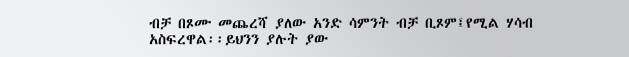ብቻ በጾሙ መጨረሻ ያለው አንድ ሳምንት ብቻ ቢጾም፤የሚል ሃሳብ አስፍረዋል፡፡ይህንን ያሉት ያው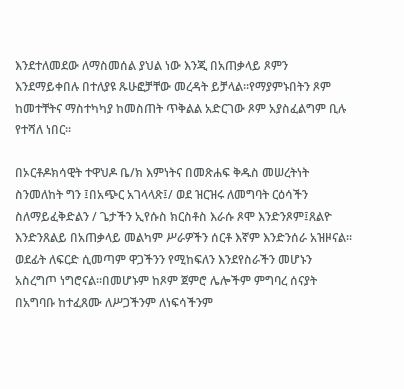እንደተለመደው ለማስመሰል ያህል ነው እንጂ በአጠቃላይ ጾምን እንደማይቀበሉ በተለያዩ ጹሁፎቻቸው መረዳት ይቻላል፡፡የማያምኑበትን ጾም ከመተቸትና ማስተካካያ ከመስጠት ጥቅልል አድርገው ጾም አያስፈልግም ቢሉ የተሻለ ነበር፡፡

በኦርቶዶክሳዊት ተዋህዶ ቤ/ክ እምነትና በመጽሐፍ ቅዱስ መሠረትነት ስንመለከት ግን ፤በአጭር አገላላጽ፤/ ወደ ዝርዝሩ ለመግባት ርዕሳችን ስለማይፈቅድልን / ጌታችን ኢየሱስ ክርስቶስ እራሱ ጾሞ እንድንጾም፤ጸልዮ እንድንጸልይ በአጠቃላይ መልካም ሥራዎችን ሰርቶ እኛም እንድንሰራ አዝዞናል፡፡ወደፊት ለፍርድ ሲመጣም ዋጋችንን የሚከፍለን እንደየስራችን መሆኑን አስረግጦ ነግሮናል፡፡በመሆኑም ከጾም ጀምሮ ሌሎችም ምግባረ ሰናያት በአግባቡ ከተፈጸሙ ለሥጋችንም ለነፍሳችንም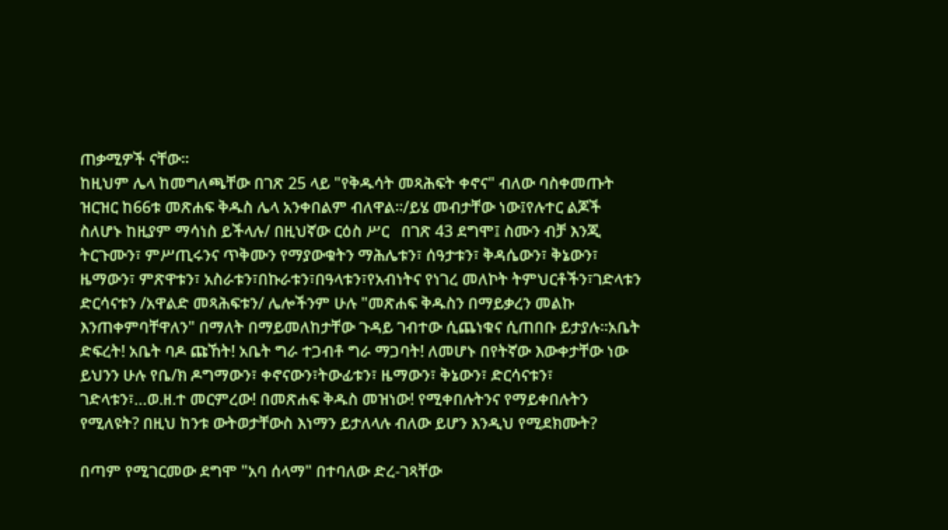ጠቃሚዎች ናቸው፡፡
ከዚህም ሌላ ከመግለጫቸው በገጽ 25 ላይ "የቅዱሳት መጻሕፍት ቀኖና" ብለው ባስቀመጡት ዝርዝር ከ66ቱ መጽሐፍ ቅዱስ ሌላ አንቀበልም ብለዋል፡፡/ይሄ መብታቸው ነው፤የሉተር ልጆች ስለሆኑ ከዚያም ማሳነስ ይችላሉ/ በዚህኛው ርዕስ ሥር   በገጽ 43 ደግሞ፤ ስሙን ብቻ እንጂ ትርጉሙን፣ ምሥጢሩንና ጥቅሙን የማያውቁትን ማሕሌቱን፣ ሰዓታቱን፣ ቅዳሴውን፣ ቅኔውን፣ ዜማውን፣ ምጽዋቱን፣ አስራቱን፣በኩራቱን፣በዓላቱን፣የአብነትና የነገረ መለኮት ትምህርቶችን፣ገድላቱን ድርሳናቱን /አዋልድ መጻሕፍቱን/ ሌሎችንም ሁሉ "መጽሐፍ ቅዱስን በማይቃረን መልኩ እንጠቀምባቸዋለን" በማለት በማይመለከታቸው ጉዳይ ገብተው ሲጨነቁና ሲጠበቡ ይታያሉ፡፡አቤት ድፍረት! አቤት ባዶ ጩኸት! አቤት ግራ ተጋብቶ ግራ ማጋባት! ለመሆኑ በየትኛው እውቀታቸው ነው ይህንን ሁሉ የቤ/ክ ዶግማውን፣ ቀኖናውን፣ትውፊቱን፣ ዜማውን፣ ቅኔውን፣ ድርሳናቱን፣ ገድላቱን፣…ወ.ዘ.ተ መርምረው! በመጽሐፍ ቅዱስ መዝነው! የሚቀበሉትንና የማይቀበሉትን የሚለዩት? በዚህ ከንቱ ውትወታቸውስ እነማን ይታለላሉ ብለው ይሆን እንዲህ የሚደክሙት?

በጣም የሚገርመው ደግሞ "አባ ሰላማ" በተባለው ድረ-ገጻቸው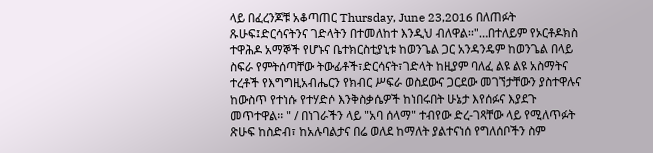ላይ በፈረንጆቹ አቆጣጠር Thursday, June 23,2016 በለጠፉት ጹሁፍ፤ድርሳናትንና ገድላትን በተመለከተ እንዲህ ብለዋል፡፡"…በተለይም የኦርቶዶክስ ተዋሕዶ አማኞች የሆኑና ቤተክርስቲያኒቱ ከወንጌል ጋር አንዳንዴም ከወንጌል በላይ ስፍራ የምትሰጣቸው ትውፊቶች፣ድርሳናት፣ገድላት ከዚያም ባለፈ ልዩ ልዩ አስማትና ተረቶች የእግግዚአብሔርን የክብር ሥፍራ ወስደውና ጋርደው መገኘታቸውን ያስተዋሉና ከውስጥ የተነሱ የተሃድሶ እንቅስቃሴዎች ከነበሩበት ሁኔታ እየሰፉና እያደጉ መጥተዋል፡፡ " / በነገራችን ላይ "አባ ሰላማ" ተብየው ድረ-ገጻቸው ላይ የሚለጥፉት ጽሁፍ ከስድብ፣ ከአሉባልታና በሬ ወለደ ከማለት ያልተናነሰ የግለሰቦችን ስም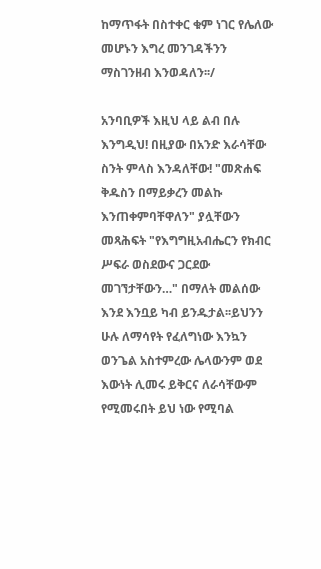ከማጥፋት በስተቀር ቁም ነገር የሌለው መሆኑን እግረ መንገዳችንን ማስገንዘብ እንወዳለን፡፡/

አንባቢዎች እዚህ ላይ ልብ በሉ እንግዲህ! በዚያው በአንድ እራሳቸው ስንት ምላስ እንዳለቸው! "መጽሐፍ ቅዱስን በማይቃረን መልኩ እንጠቀምባቸዋለን" ያሏቸውን መጻሕፍት "የእግግዚአብሔርን የክብር ሥፍራ ወስደውና ጋርደው መገኘታቸውን…" በማለት መልሰው እንደ እንቧይ ካብ ይንዱታል፡፡ይህንን ሁሉ ለማሳየት የፈለግነው እንኳን ወንጌል አስተምረው ሌላውንም ወደ እውነት ሊመሩ ይቅርና ለራሳቸውም የሚመሩበት ይህ ነው የሚባል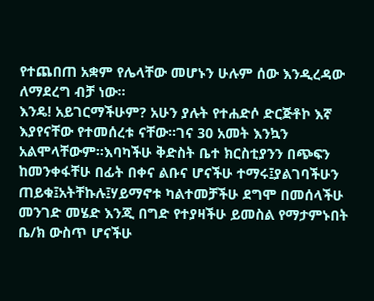የተጨበጠ አቋም የሌላቸው መሆኑን ሁሉም ሰው እንዲረዳው ለማደረግ ብቻ ነው፡፡
እንዴ! አይገርማችሁም? አሁን ያሉት የተሐድሶ ድርጅቶኮ እኛ እያየናቸው የተመሰረቱ ናቸው፡፡ገና 30 አመት እንኳን አልሞላቸውም፡፡እባካችሁ ቅድስት ቤተ ክርስቲያንን በጭፍን ከመንቀፋቸሁ በፊት በቀና ልቡና ሆናችሁ ተማሩ፤ያልገባችሁን ጠይቁ፤አትቸኩሉ፤ሃይማኖቱ ካልተመቻችሁ ደግሞ በመሰላችሁ መንገድ መሄድ እንጂ በግድ የተያዛችሁ ይመስል የማታምኑበት ቤ/ክ ውስጥ ሆናችሁ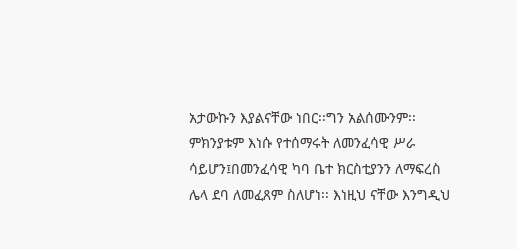አታውኩን እያልናቸው ነበር፡፡ግን አልሰሙንም፡፡ምክንያቱም እነሱ የተሰማሩት ለመንፈሳዊ ሥራ ሳይሆን፤በመንፈሳዊ ካባ ቤተ ክርስቲያንን ለማፍረስ ሌላ ደባ ለመፈጸም ስለሆነ፡፡ እነዚህ ናቸው እንግዲህ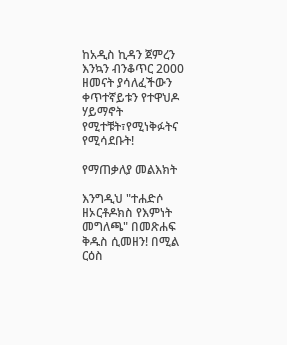ከአዲስ ኪዳን ጀምረን እንኳን ብንቆጥር 2000 ዘመናት ያሳለፈችውን ቀጥተኛይቱን የተዋህዶ ሃይማኖት የሚተቹት፣የሚነቅፉትና የሚሳደቡት!

የማጠቃለያ መልእክት

እንግዲህ "ተሐድሶ ዘኦርቶዶክስ የእምነት መግለጫ" በመጽሐፍ ቅዱስ ሲመዘን! በሚል ርዕስ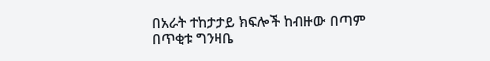በአራት ተከታታይ ክፍሎች ከብዙው በጣም በጥቂቱ ግንዛቤ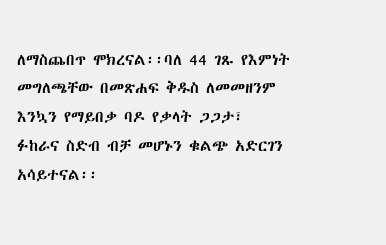ለማስጨበጥ ሞክረናል፡፡ባለ 44 ገጹ የእምነት መግለጫቸው በመጽሐፍ ቅዱስ ለመመዘንም እንኳን የማይበቃ ባዶ የቃላት ጋጋታ፣ ፉከራና ስድብ ብቻ መሆኑን ቁልጭ አድርገን አሳይተናል፡፡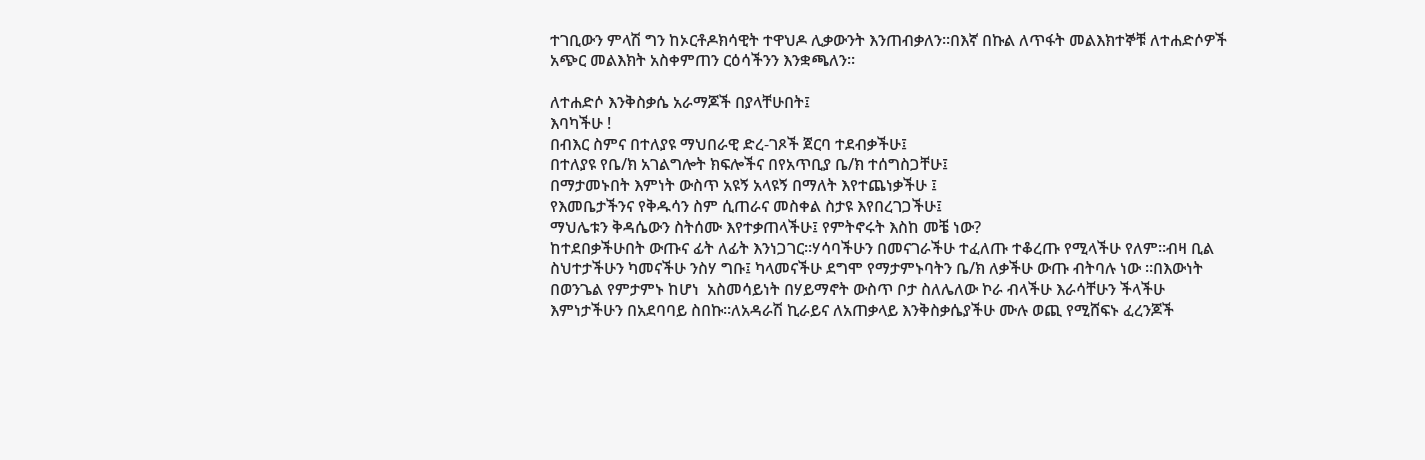ተገቢውን ምላሽ ግን ከኦርቶዶክሳዊት ተዋህዶ ሊቃውንት እንጠብቃለን፡፡በእኛ በኩል ለጥፋት መልእክተኞቹ ለተሐድሶዎች አጭር መልእክት አስቀምጠን ርዕሳችንን እንቋጫለን፡፡

ለተሐድሶ እንቅስቃሴ አራማጆች በያላቸሁበት፤
እባካችሁ !
በብእር ስምና በተለያዩ ማህበራዊ ድረ-ገጾች ጀርባ ተደብቃችሁ፤
በተለያዩ የቤ/ክ አገልግሎት ክፍሎችና በየአጥቢያ ቤ/ክ ተሰግስጋቸሁ፤
በማታመኑበት እምነት ውስጥ አዩኝ አላዩኝ በማለት እየተጨነቃችሁ ፤
የእመቤታችንና የቅዱሳን ስም ሲጠራና መስቀል ስታዩ እየበረገጋችሁ፤
ማህሌቱን ቅዳሴውን ስትሰሙ እየተቃጠላችሁ፤ የምትኖሩት እስከ መቼ ነው?
ከተደበቃችሁበት ውጡና ፊት ለፊት እንነጋገር፡፡ሃሳባችሁን በመናገራችሁ ተፈለጡ ተቆረጡ የሚላችሁ የለም፡፡ብዛ ቢል ስህተታችሁን ካመናችሁ ንስሃ ግቡ፤ ካላመናችሁ ደግሞ የማታምኑባትን ቤ/ክ ለቃችሁ ውጡ ብትባሉ ነው ፡፡በእውነት በወንጌል የምታምኑ ከሆነ  አስመሳይነት በሃይማኖት ውስጥ ቦታ ስለሌለው ኮራ ብላችሁ እራሳቸሁን ችላችሁ እምነታችሁን በአደባባይ ስበኩ፡፡ለአዳራሽ ኪራይና ለአጠቃላይ እንቅስቃሴያችሁ ሙሉ ወጪ የሚሸፍኑ ፈረንጆች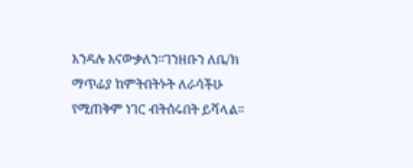እንዳሉ እናውቃለን፡፡ገንዘቡን ለቤ/ክ ማጥፊያ ከምትበትኑት ለራሳችሁ የሚጠቅም ነገር ብትሰሩበት ይሻላል፡፡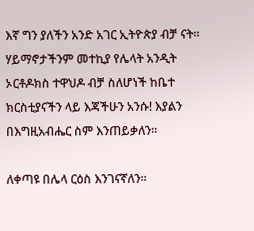እኛ ግን ያለችን አንድ አገር ኢትዮጵያ ብቻ ናት፡፡ሃይማኖታችንም መተኪያ የሌላት አንዲት ኦርቶዶክስ ተዋህዶ ብቻ ስለሆነች ከቤተ ክርስቲያናችን ላይ እጃችሁን አንሱ! እያልን በእግዚአብሔር ስም እንጠይቃለን፡፡

ለቀጣዩ በሌላ ርዕስ እንገናኛለን፡፡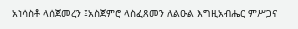አነሳስቶ ላሰጀመረን ፤አስጀምሮ ላስፈጸመን ለልዑል እግዚአብሔር ምሥጋና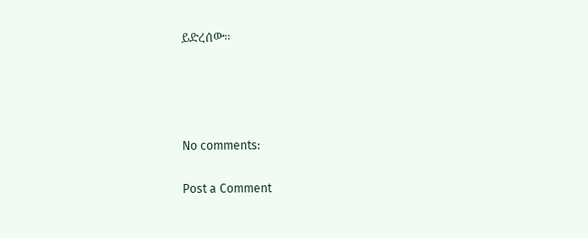ይድረሰው፡፡




No comments:

Post a Comment